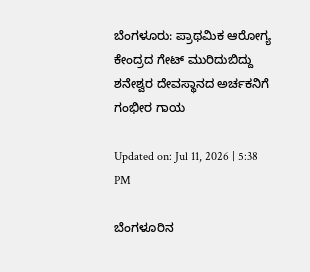ಬೆಂಗಳೂರು: ಪ್ರಾಥಮಿಕ ಆರೋಗ್ಯ ಕೇಂದ್ರದ ಗೇಟ್ ಮುರಿದುಬಿದ್ದು ಶನೇಶ್ವರ ದೇವಸ್ಥಾನದ ಅರ್ಚಕನಿಗೆ ಗಂಭೀರ ಗಾಯ

Updated on: Jul 11, 2026 | 5:38 PM

ಬೆಂಗಳೂರಿನ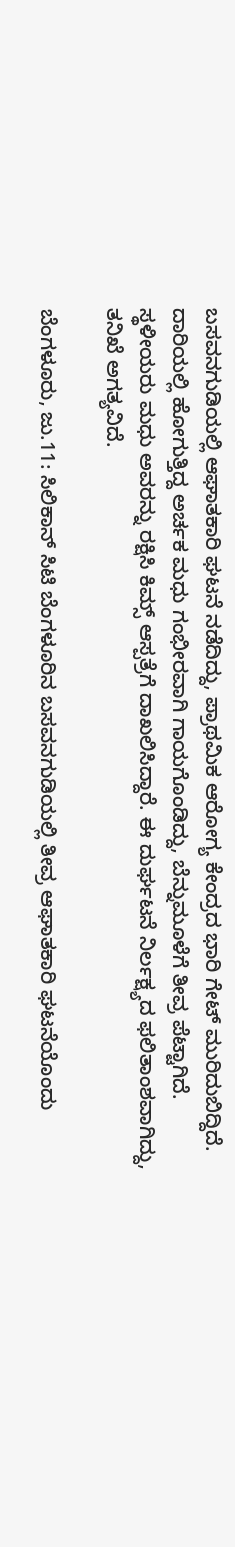ಬಸವನಗುಡಿಯಲ್ಲಿ ಆಘಾತಕಾರಿ ಘಟನೆ ನಡೆದಿದ್ದು, ಪ್ರಾಥಮಿಕ ಆರೋಗ್ಯ ಕೇಂದ್ರದ ಭಾರಿ ಗೇಟ್ ಮುರಿದುಬಿದ್ದಿದೆ. ದಾರಿಯಲ್ಲಿ ಹೋಗುತ್ತಿದ್ದ ಅರ್ಚಕ ಮಧು ಗಂಭೀರವಾಗಿ ಗಾಯಗೊಂಡಿದ್ದು, ಬೆನ್ನುಮೂಳೆಗೆ ತೀವ್ರ ಪೆಟ್ಟಾಗಿದೆ. ಸ್ಥಳೀಯರು ಮಧು ಅವರನ್ನು ರಕ್ಷಿಸಿ ಕಿಮ್ಸ್ ಆಸ್ಪತ್ರೆಗೆ ದಾಖಲಿಸಿದ್ದಾರೆ. ಈ ದುರ್ಘಟನೆ ನಿರ್ಲಕ್ಷ್ಯದ ಫಲಿತಾಂಶವಾಗಿದ್ದು, ತನಿಖೆ ಅಗತ್ಯವಿದೆ.

ಬೆಂಗಳೂರು, ಜು.11: ಸಿಲಿಕಾನ್ ಸಿಟಿ ಬೆಂಗಳೂರಿನ ಬಸವನಗುಡಿಯಲ್ಲಿ ತೀವ್ರ ಆಘಾತಕಾರಿ ಘಟನೆಯೊಂದು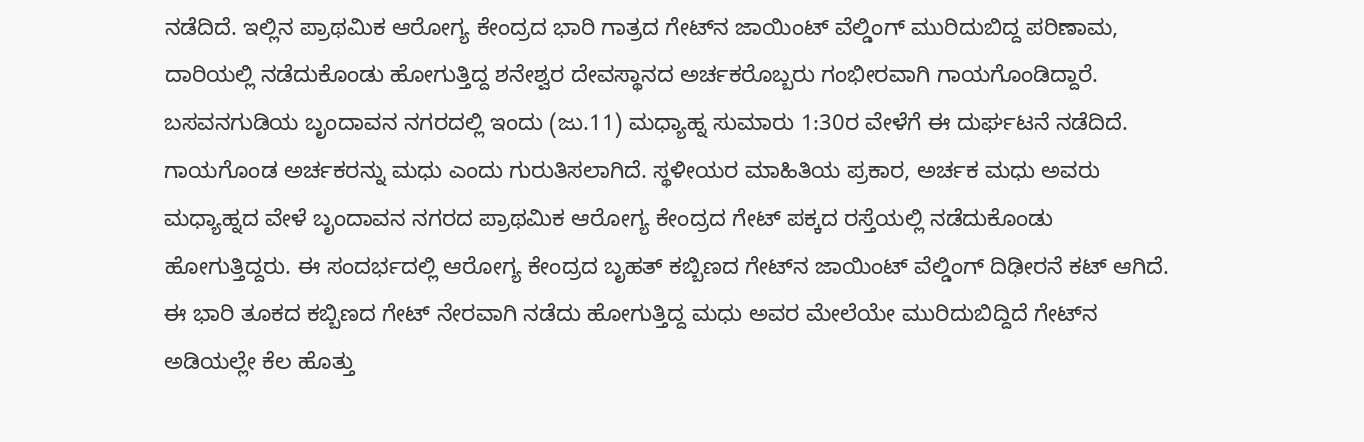ನಡೆದಿದೆ. ಇಲ್ಲಿನ ಪ್ರಾಥಮಿಕ ಆರೋಗ್ಯ ಕೇಂದ್ರದ ಭಾರಿ ಗಾತ್ರದ ಗೇಟ್‌ನ ಜಾಯಿಂಟ್ ವೆಲ್ಡಿಂಗ್ ಮುರಿದುಬಿದ್ದ ಪರಿಣಾಮ, ದಾರಿಯಲ್ಲಿ ನಡೆದುಕೊಂಡು ಹೋಗುತ್ತಿದ್ದ ಶನೇಶ್ವರ ದೇವಸ್ಥಾನದ ಅರ್ಚಕರೊಬ್ಬರು ಗಂಭೀರವಾಗಿ ಗಾಯಗೊಂಡಿದ್ದಾರೆ. ಬಸವನಗುಡಿಯ ಬೃಂದಾವನ ನಗರದಲ್ಲಿ ಇಂದು (ಜು.11) ಮಧ್ಯಾಹ್ನ ಸುಮಾರು 1:30ರ ವೇಳೆಗೆ ಈ ದುರ್ಘಟನೆ ನಡೆದಿದೆ. ಗಾಯಗೊಂಡ ಅರ್ಚಕರನ್ನು ಮಧು ಎಂದು ಗುರುತಿಸಲಾಗಿದೆ. ಸ್ಥಳೀಯರ ಮಾಹಿತಿಯ ಪ್ರಕಾರ, ಅರ್ಚಕ ಮಧು ಅವರು ಮಧ್ಯಾಹ್ನದ ವೇಳೆ ಬೃಂದಾವನ ನಗರದ ಪ್ರಾಥಮಿಕ ಆರೋಗ್ಯ ಕೇಂದ್ರದ ಗೇಟ್ ಪಕ್ಕದ ರಸ್ತೆಯಲ್ಲಿ ನಡೆದುಕೊಂಡು ಹೋಗುತ್ತಿದ್ದರು. ಈ ಸಂದರ್ಭದಲ್ಲಿ ಆರೋಗ್ಯ ಕೇಂದ್ರದ ಬೃಹತ್ ಕಬ್ಬಿಣದ ಗೇಟ್‌ನ ಜಾಯಿಂಟ್ ವೆಲ್ಡಿಂಗ್ ದಿಢೀರನೆ ಕಟ್ ಆಗಿದೆ. ಈ ಭಾರಿ ತೂಕದ ಕಬ್ಬಿಣದ ಗೇಟ್ ನೇರವಾಗಿ ನಡೆದು ಹೋಗುತ್ತಿದ್ದ ಮಧು ಅವರ ಮೇಲೆಯೇ ಮುರಿದುಬಿದ್ದಿದೆ ಗೇಟ್‌ನ ಅಡಿಯಲ್ಲೇ ಕೆಲ ಹೊತ್ತು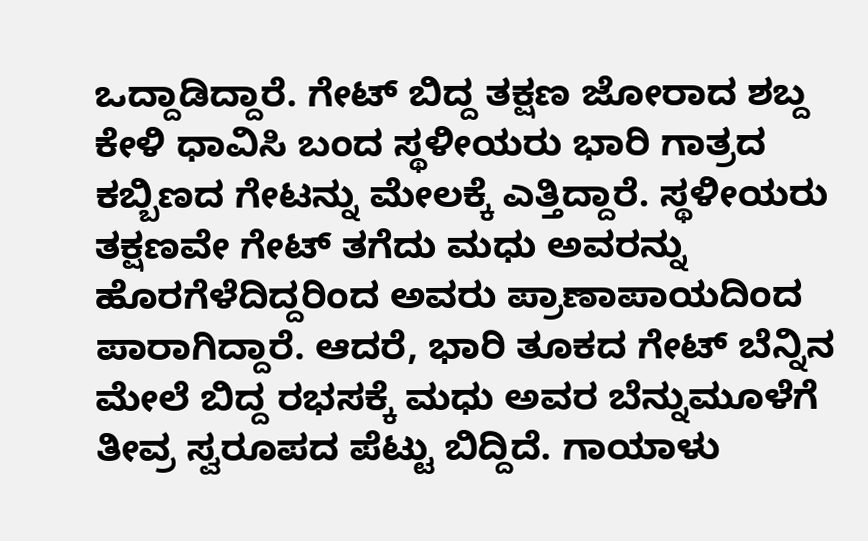ಒದ್ದಾಡಿದ್ದಾರೆ. ಗೇಟ್ ಬಿದ್ದ ತಕ್ಷಣ ಜೋರಾದ ಶಬ್ದ ಕೇಳಿ ಧಾವಿಸಿ ಬಂದ ಸ್ಥಳೀಯರು ಭಾರಿ ಗಾತ್ರದ ಕಬ್ಬಿಣದ ಗೇಟನ್ನು ಮೇಲಕ್ಕೆ ಎತ್ತಿದ್ದಾರೆ. ಸ್ಥಳೀಯರು ತಕ್ಷಣವೇ ಗೇಟ್ ತಗೆದು ಮಧು ಅವರನ್ನು ಹೊರಗೆಳೆದಿದ್ದರಿಂದ ಅವರು ಪ್ರಾಣಾಪಾಯದಿಂದ ಪಾರಾಗಿದ್ದಾರೆ. ಆದರೆ, ಭಾರಿ ತೂಕದ ಗೇಟ್ ಬೆನ್ನಿನ ಮೇಲೆ ಬಿದ್ದ ರಭಸಕ್ಕೆ ಮಧು ಅವರ ಬೆನ್ನುಮೂಳೆಗೆ ತೀವ್ರ ಸ್ವರೂಪದ ಪೆಟ್ಟು ಬಿದ್ದಿದೆ. ಗಾಯಾಳು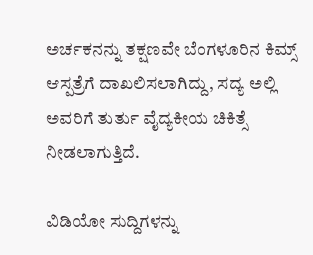ಅರ್ಚಕನನ್ನು ತಕ್ಷಣವೇ ಬೆಂಗಳೂರಿನ ಕಿಮ್ಸ್ ಆಸ್ಪತ್ರೆಗೆ ದಾಖಲಿಸಲಾಗಿದ್ದು, ಸದ್ಯ ಅಲ್ಲಿ ಅವರಿಗೆ ತುರ್ತು ವೈದ್ಯಕೀಯ ಚಿಕಿತ್ಸೆ ನೀಡಲಾಗುತ್ತಿದೆ.

ವಿಡಿಯೋ ಸುದ್ದಿಗಳನ್ನು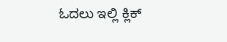ಓದಲು ಇಲ್ಲಿ ಕ್ಲಿಕ್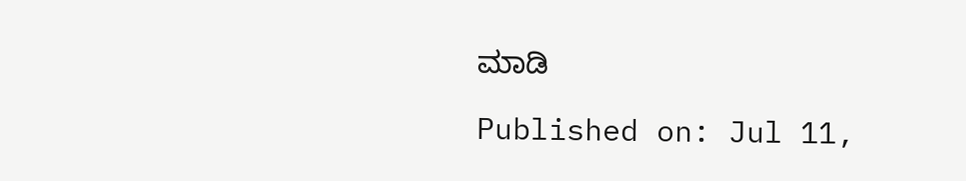ಮಾಡಿ

Published on: Jul 11,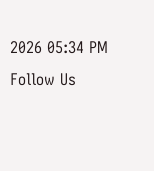2026 05:34 PM
Follow Us